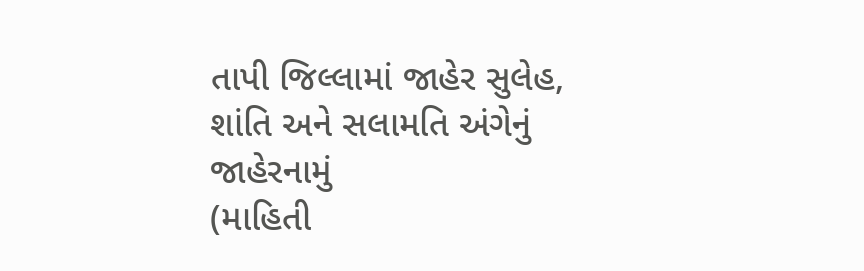તાપી જિલ્લામાં જાહેર સુલેહ, શાંતિ અને સલામતિ અંગેનું જાહેરનામું
(માહિતી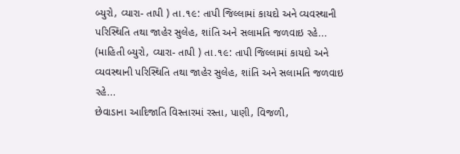બ્યુરો, વ્યારા- તાપી ) તા.૧૯: તાપી જિલ્લામાં કાયદો અને વ્યવસ્થાની પરિસ્થિતિ તથા જાહેર સુલેહ, શાંતિ અને સલામતિ જળવાઇ રહે...
(માહિતી બ્યુરો, વ્યારા- તાપી ) તા.૧૯: તાપી જિલ્લામાં કાયદો અને વ્યવસ્થાની પરિસ્થિતિ તથા જાહેર સુલેહ, શાંતિ અને સલામતિ જળવાઇ રહે...
છેવાડાના આદિજાતિ વિસ્તારમાં રસ્તા, પાણી, વિજળી,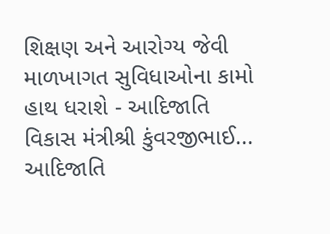શિક્ષણ અને આરોગ્ય જેવી માળખાગત સુવિધાઓના કામો હાથ ધરાશે - આદિજાતિ વિકાસ મંત્રીશ્રી કુંવરજીભાઈ...
આદિજાતિ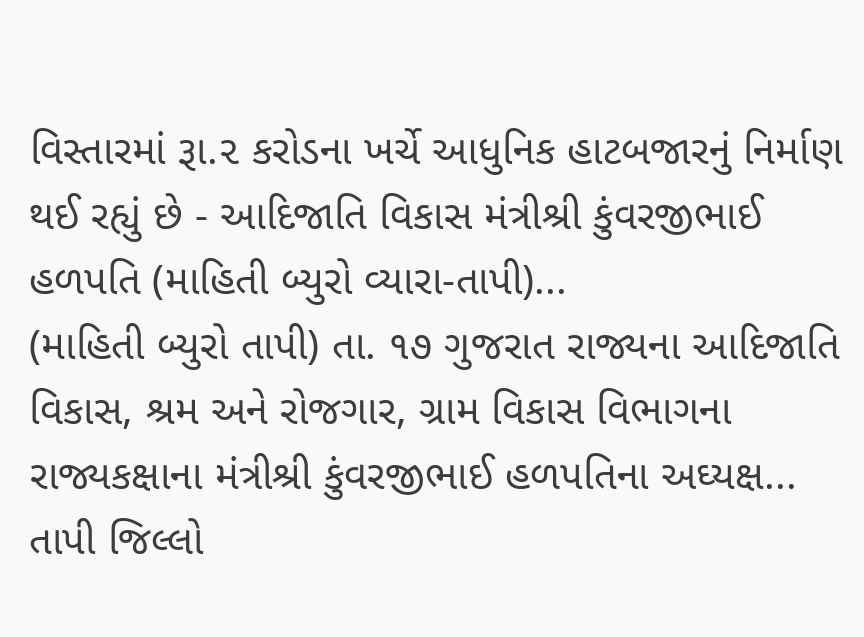વિસ્તારમાં રૂા.૨ કરોડના ખર્ચે આધુનિક હાટબજારનું નિર્માણ થઈ રહ્યું છે - આદિજાતિ વિકાસ મંત્રીશ્રી કુંવરજીભાઈ હળપતિ (માહિતી બ્યુરો વ્યારા-તાપી)...
(માહિતી બ્યુરો તાપી) તા. ૧૭ ગુજરાત રાજ્યના આદિજાતિ વિકાસ, શ્રમ અને રોજગાર, ગ્રામ વિકાસ વિભાગના રાજ્યકક્ષાના મંત્રીશ્રી કુંવરજીભાઈ હળપતિના અઘ્યક્ષ...
તાપી જિલ્લો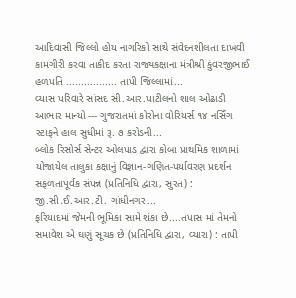આદિવાસી જિલ્લો હોય નાગરિકો સાથે સંવેદનશીલતા દાખવી કામગીરી કરવા તાકીદ કરતા રાજ્યકક્ષાના મંત્રીશ્રી કુંવરજીભાઈ હળપતિ ................. તાપી જિલ્લામાં...
વ્યાસ પરિવારે સાંસદ સી.આર.પાટીલનો શાલ ઓઢાડી આભાર માન્યો --- ગુજરાતમાં કોરોના વોરિયર્સ ૧૪ નર્સિંગ સ્ટાફને હાલ સુધીમાં રૂ. ૭ કરોડની...
બ્લોક રિસોર્સ સેન્ટર ઓલપાડ દ્વારા કોબા પ્રાથમિક શાળામાં યોજાયેલ તાલુકા કક્ષાનું વિજ્ઞાન-ગણિત-પર્યાવરણ પ્રદર્શન સફળતાપૂર્વક સંપન્ન (પ્રતિનિધિ દ્વારા, સુરત) : જી.સી.ઈ.આર.ટી. ગાંધીનગર...
ફરિયાદમાં જેમની ભૂમિકા સામે શંકા છે....તપાસ માં તેમનો સમાવેશ એ ઘણું સૂચક છે (પ્રતિનિધિ દ્વારા, વ્યારા) : તાપી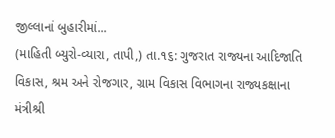જીલ્લાનાં બુહારીમાં...
(માહિતી બ્યુરો-વ્યારા, તાપી,) તા.૧૬: ગુજરાત રાજ્યના આદિજાતિ વિકાસ, શ્રમ અને રોજગાર, ગ્રામ વિકાસ વિભાગના રાજ્યકક્ષાના મંત્રીશ્રી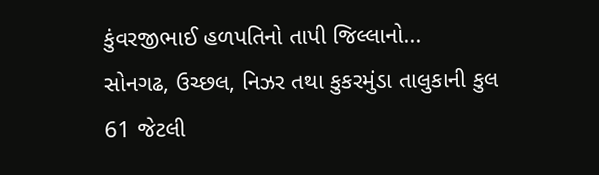કુંવરજીભાઈ હળપતિનો તાપી જિલ્લાનો...
સોનગઢ, ઉચ્છલ, નિઝર તથા કુકરમુંડા તાલુકાની કુલ 61 જેટલી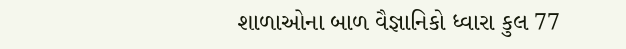શાળાઓના બાળ વૈજ્ઞાનિકો ધ્વારા કુલ 77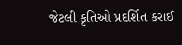જેટલી કૃતિઓ પ્રદર્શિત કરાઈ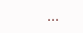...